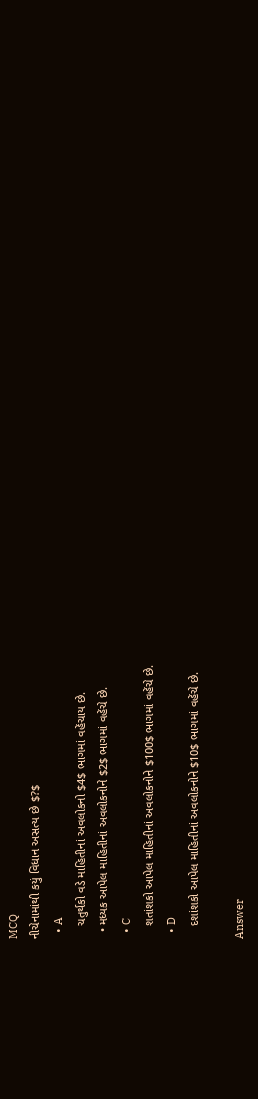MCQ
નીચેનામાંથી કયું વિધાન અસત્ય છે $?$
  • A
    ચતુર્થકો વડે માહિતીનાં અવલોકનો $4$ ભાગમાં વહેંચાય છે.
  • મધ્યક આપેલ માહિતીનાં અવલોકનોને $2$ ભાગમાં વહેંચે છે.
  • C
    શતાંશકો આપેલ માહિતીનાં અવલોકનોને $100$ ભાગમાં વહેંચે છે.
  • D
    દશાંશકો આપેલ માહિતીનાં અવલોકનોને $10$ ભાગમાં વહેંચે છે.

Answer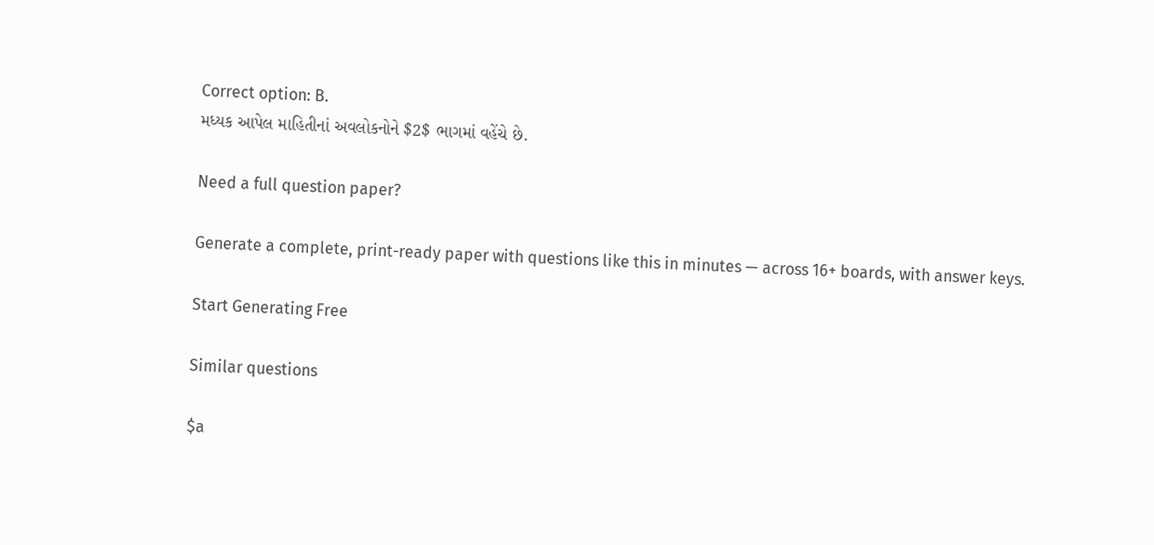Correct option: B.
મધ્યક આપેલ માહિતીનાં અવલોકનોને $2$ ભાગમાં વહેંચે છે.

Need a full question paper?

Generate a complete, print-ready paper with questions like this in minutes — across 16+ boards, with answer keys.

Start Generating Free

Similar questions

$a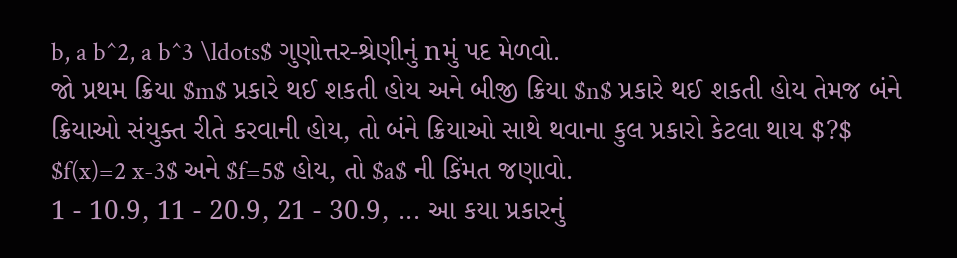b, a b^2, a b^3 \ldots$ ગુણોત્તર-શ્રેણીનું nમું પદ મેળવો.
જો પ્રથમ ક્રિયા $m$ પ્રકારે થઈ શકતી હોય અને બીજી ક્રિયા $n$ પ્રકારે થઈ શકતી હોય તેમજ બંને ક્રિયાઓ સંયુક્ત રીતે કરવાની હોય, તો બંને ક્રિયાઓ સાથે થવાના કુલ પ્રકારો કેટલા થાય $?$
$f(x)=2 x-3$ અને $f=5$ હોય, તો $a$ ની કિંમત જણાવો.
1 - 10.9, 11 - 20.9, 21 - 30.9, ... આ કયા પ્રકારનું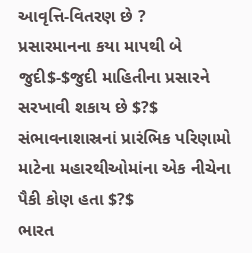આવૃત્તિ-વિતરણ છે ?
પ્રસારમાનના કયા માપથી બે જુદી$-$જુદી માહિતીના પ્રસારને સરખાવી શકાય છે $?$
સંભાવનાશાસ્રનાં પ્રારંભિક પરિણામો માટેના મહારથીઓમાંના એક નીચેના પૈકી કોણ હતા $?$
ભારત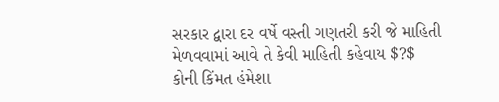સરકાર દ્વારા દર વર્ષે વસ્તી ગણતરી કરી જે માહિતી મેળવવામાં આવે તે કેવી માહિતી કહેવાય $?$
કોની કિંમત હંમેશા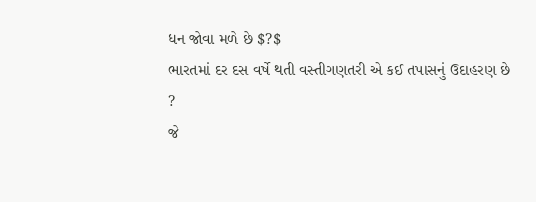ધન જોવા મળે છે $?$
ભારતમાં દર દસ વર્ષે થતી વસ્તીગણતરી એ કઈ તપાસનું ઉદાહરણ છે ?
જે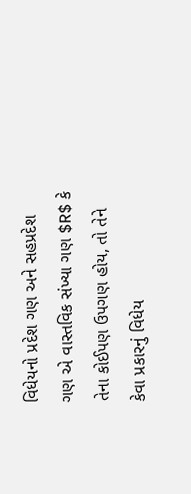વિધેયનો પ્રદેશ ગણ અને સહપ્રદેશ ગણ એ વાસ્તવિક સંખ્યા ગણ $R$ કે તેના કોઈપણ ઉપગણ હોય, તો તેને કેવા પ્રકારનું વિધેય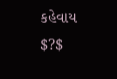કહેવાય $?$